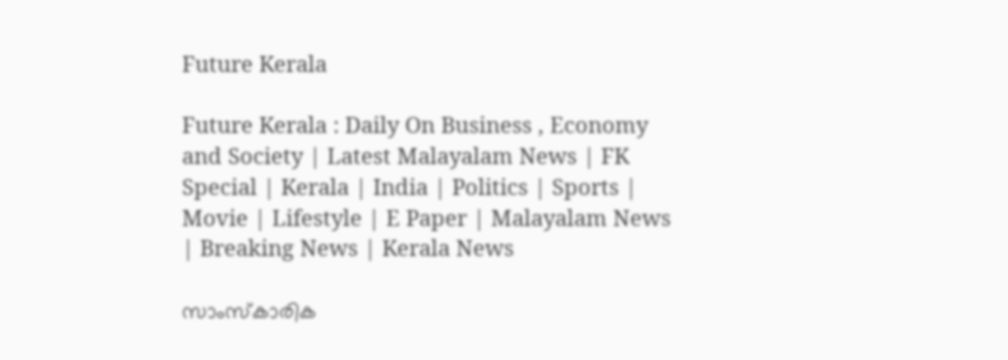Future Kerala

Future Kerala : Daily On Business , Economy and Society | Latest Malayalam News | FK Special | Kerala | India | Politics | Sports | Movie | Lifestyle | E Paper | Malayalam News | Breaking News | Kerala News

സാംസ്‌കാരിക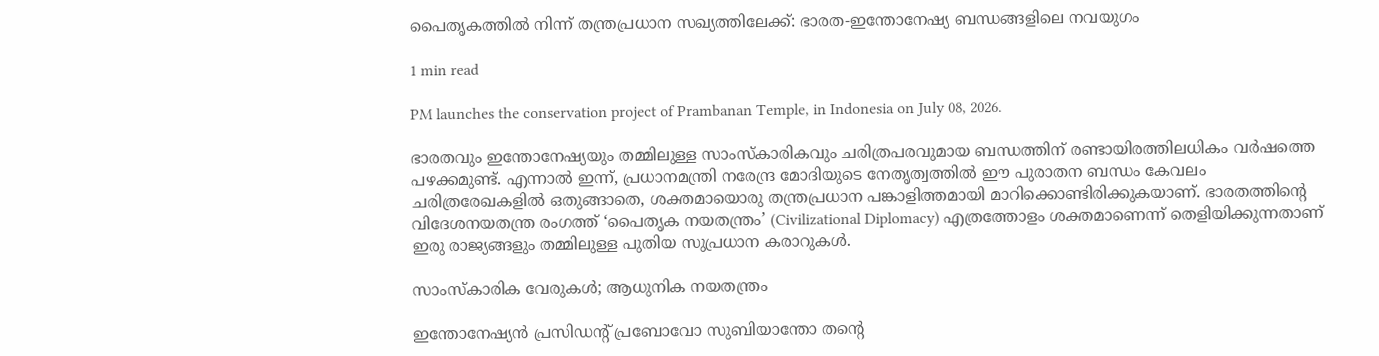പൈതൃകത്തില്‍ നിന്ന് തന്ത്രപ്രധാന സഖ്യത്തിലേക്ക്: ഭാരത-ഇന്തോനേഷ്യ ബന്ധങ്ങളിലെ നവയുഗം

1 min read

PM launches the conservation project of Prambanan Temple, in Indonesia on July 08, 2026.

ഭാരതവും ഇന്തോനേഷ്യയും തമ്മിലുള്ള സാംസ്‌കാരികവും ചരിത്രപരവുമായ ബന്ധത്തിന് രണ്ടായിരത്തിലധികം വര്‍ഷത്തെ പഴക്കമുണ്ട്. എന്നാല്‍ ഇന്ന്, പ്രധാനമന്ത്രി നരേന്ദ്ര മോദിയുടെ നേതൃത്വത്തില്‍ ഈ പുരാതന ബന്ധം കേവലം ചരിത്രരേഖകളില്‍ ഒതുങ്ങാതെ, ശക്തമായൊരു തന്ത്രപ്രധാന പങ്കാളിത്തമായി മാറിക്കൊണ്ടിരിക്കുകയാണ്. ഭാരതത്തിന്റെ വിദേശനയതന്ത്ര രംഗത്ത് ‘പൈതൃക നയതന്ത്രം’ (Civilizational Diplomacy) എത്രത്തോളം ശക്തമാണെന്ന് തെളിയിക്കുന്നതാണ് ഇരു രാജ്യങ്ങളും തമ്മിലുള്ള പുതിയ സുപ്രധാന കരാറുകള്‍.

സാംസ്‌കാരിക വേരുകള്‍; ആധുനിക നയതന്ത്രം

ഇന്തോനേഷ്യന്‍ പ്രസിഡന്റ് പ്രബോവോ സുബിയാന്തോ തന്റെ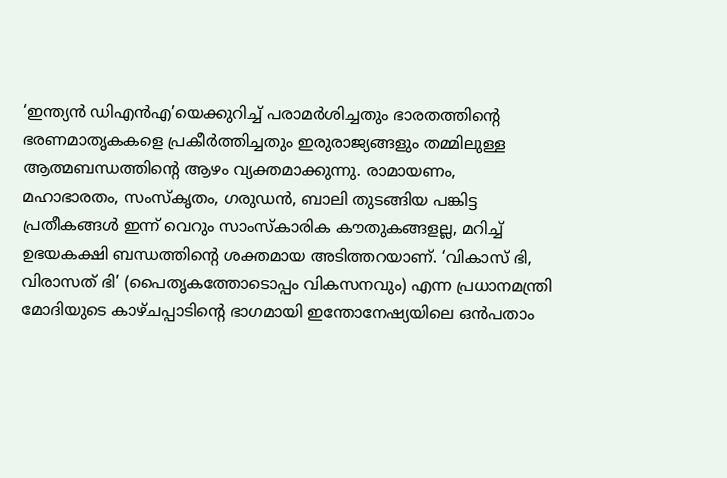‘ഇന്ത്യന്‍ ഡിഎന്‍എ’യെക്കുറിച്ച് പരാമര്‍ശിച്ചതും ഭാരതത്തിന്റെ ഭരണമാതൃകകളെ പ്രകീര്‍ത്തിച്ചതും ഇരുരാജ്യങ്ങളും തമ്മിലുള്ള ആത്മബന്ധത്തിന്റെ ആഴം വ്യക്തമാക്കുന്നു. രാമായണം, മഹാഭാരതം, സംസ്‌കൃതം, ഗരുഡന്‍, ബാലി തുടങ്ങിയ പങ്കിട്ട പ്രതീകങ്ങള്‍ ഇന്ന് വെറും സാംസ്‌കാരിക കൗതുകങ്ങളല്ല, മറിച്ച് ഉഭയകക്ഷി ബന്ധത്തിന്റെ ശക്തമായ അടിത്തറയാണ്. ‘വികാസ് ഭി, വിരാസത് ഭി’ (പൈതൃകത്തോടൊപ്പം വികസനവും) എന്ന പ്രധാനമന്ത്രി മോദിയുടെ കാഴ്ചപ്പാടിന്റെ ഭാഗമായി ഇന്തോനേഷ്യയിലെ ഒന്‍പതാം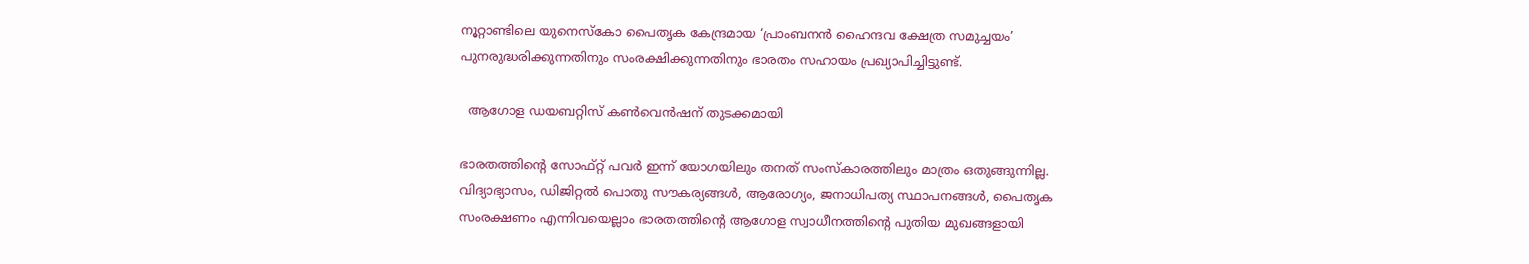നൂറ്റാണ്ടിലെ യുനെസ്‌കോ പൈതൃക കേന്ദ്രമായ ‘പ്രാംബനന്‍ ഹൈന്ദവ ക്ഷേത്ര സമുച്ചയം’ പുനരുദ്ധരിക്കുന്നതിനും സംരക്ഷിക്കുന്നതിനും ഭാരതം സഹായം പ്രഖ്യാപിച്ചിട്ടുണ്ട്.

  ആഗോള ഡയബറ്റിസ് കണ്‍വെന്‍ഷന് തുടക്കമായി

ഭാരതത്തിന്റെ സോഫ്റ്റ് പവര്‍ ഇന്ന് യോഗയിലും തനത് സംസ്‌കാരത്തിലും മാത്രം ഒതുങ്ങുന്നില്ല. വിദ്യാഭ്യാസം, ഡിജിറ്റല്‍ പൊതു സൗകര്യങ്ങള്‍, ആരോഗ്യം, ജനാധിപത്യ സ്ഥാപനങ്ങള്‍, പൈതൃക സംരക്ഷണം എന്നിവയെല്ലാം ഭാരതത്തിന്റെ ആഗോള സ്വാധീനത്തിന്റെ പുതിയ മുഖങ്ങളായി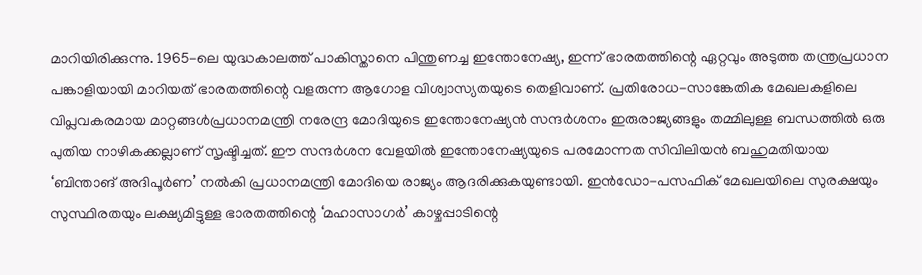മാറിയിരിക്കുന്നു. 1965-ലെ യുദ്ധകാലത്ത് പാകിസ്താനെ പിന്തുണച്ച ഇന്തോനേഷ്യ, ഇന്ന് ഭാരതത്തിന്റെ ഏറ്റവും അടുത്ത തന്ത്രപ്രധാന പങ്കാളിയായി മാറിയത് ഭാരതത്തിന്റെ വളരുന്ന ആഗോള വിശ്വാസ്യതയുടെ തെളിവാണ്. പ്രതിരോധ-സാങ്കേതിക മേഖലകളിലെ വിപ്ലവകരമായ മാറ്റങ്ങള്‍പ്രധാനമന്ത്രി നരേന്ദ്ര മോദിയുടെ ഇന്തോനേഷ്യന്‍ സന്ദര്‍ശനം ഇരുരാജ്യങ്ങളും തമ്മിലുള്ള ബന്ധത്തില്‍ ഒരു പുതിയ നാഴികക്കല്ലാണ് സൃഷ്ടിച്ചത്. ഈ സന്ദര്‍ശന വേളയില്‍ ഇന്തോനേഷ്യയുടെ പരമോന്നത സിവിലിയന്‍ ബഹുമതിയായ ‘ബിന്താങ് അദിപൂര്‍ണ’ നല്‍കി പ്രധാനമന്ത്രി മോദിയെ രാജ്യം ആദരിക്കുകയുണ്ടായി. ഇന്‍ഡോ-പസഫിക് മേഖലയിലെ സുരക്ഷയും സുസ്ഥിരതയും ലക്ഷ്യമിട്ടുള്ള ഭാരതത്തിന്റെ ‘മഹാസാഗര്‍’ കാഴ്ചപ്പാടിന്റെ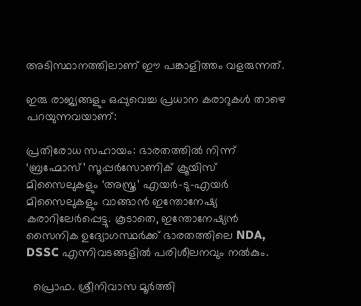അടിസ്ഥാനത്തിലാണ് ഈ പങ്കാളിത്തം വളരുന്നത്.

ഇരു രാജ്യങ്ങളും ഒപ്പുവെച്ച പ്രധാന കരാറുകള്‍ താഴെ പറയുന്നവയാണ്:

പ്രതിരോധ സഹായം: ഭാരതത്തില്‍ നിന്ന് ‘ബ്രഹ്മോസ്’ സൂപ്പര്‍സോണിക് ക്രൂയിസ് മിസൈലുകളും ‘അസ്ത്ര’ എയര്‍-ടു-എയര്‍ മിസൈലുകളും വാങ്ങാന്‍ ഇന്തോനേഷ്യ കരാറിലേര്‍പ്പെട്ടു. കൂടാതെ, ഇന്തോനേഷ്യന്‍ സൈനിക ഉദ്യോഗസ്ഥര്‍ക്ക് ഭാരതത്തിലെ NDA, DSSC എന്നിവടങ്ങളില്‍ പരിശീലനവും നല്‍കും.

  പ്രൊഫ. ശ്രീനിവാസ മൂർത്തി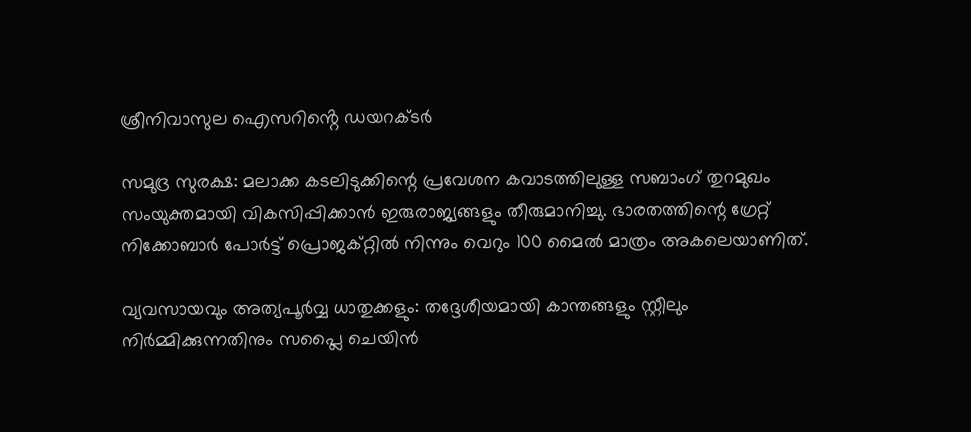ശ്രീനിവാസുല ഐസറിൻ്റെ ഡയറക്ടർ

സമുദ്ര സുരക്ഷ: മലാക്ക കടലിടുക്കിന്റെ പ്രവേശന കവാടത്തിലുള്ള സബാംഗ് തുറമുഖം സംയുക്തമായി വികസിപ്പിക്കാന്‍ ഇരുരാജ്യങ്ങളും തീരുമാനിച്ചു. ഭാരതത്തിന്റെ ഗ്രേറ്റ് നിക്കോബാര്‍ പോര്‍ട്ട് പ്രൊജക്റ്റില്‍ നിന്നും വെറും 100 മൈല്‍ മാത്രം അകലെയാണിത്.

വ്യവസായവും അത്യപൂര്‍വ്വ ധാതുക്കളും: തദ്ദേശീയമായി കാന്തങ്ങളും സ്റ്റീലും നിര്‍മ്മിക്കുന്നതിനും സപ്ലൈ ചെയിന്‍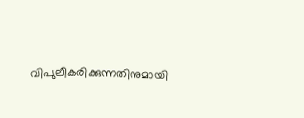വിപുലീകരിക്കുന്നതിനുമായി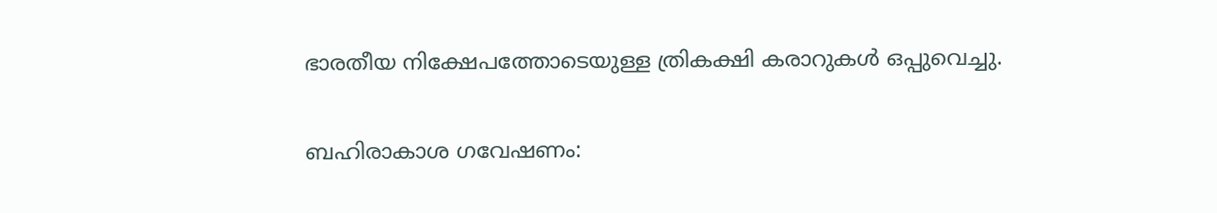ഭാരതീയ നിക്ഷേപത്തോടെയുള്ള ത്രികക്ഷി കരാറുകള്‍ ഒപ്പുവെച്ചു.

ബഹിരാകാശ ഗവേഷണം: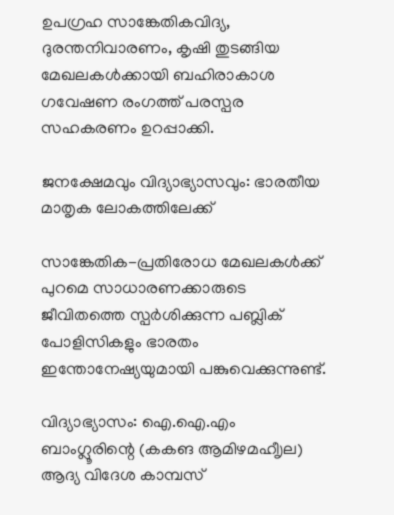ഉപഗ്രഹ സാങ്കേതികവിദ്യ, ദുരന്തനിവാരണം, കൃഷി തുടങ്ങിയ മേഖലകള്‍ക്കായി ബഹിരാകാശ ഗവേഷണ രംഗത്ത് പരസ്പര സഹകരണം ഉറപ്പാക്കി.

ജനക്ഷേമവും വിദ്യാഭ്യാസവും: ഭാരതീയ മാതൃക ലോകത്തിലേക്ക്

സാങ്കേതിക-പ്രതിരോധ മേഖലകള്‍ക്ക് പുറമെ സാധാരണക്കാരുടെ ജീവിതത്തെ സ്പര്‍ശിക്കുന്ന പബ്ലിക് പോളിസികളും ഭാരതം ഇന്തോനേഷ്യയുമായി പങ്കുവെക്കുന്നുണ്ട്.

വിദ്യാഭ്യാസം: ഐ.ഐ.എം ബാംഗ്ലൂരിന്റെ (കകങ ആമിഴമഹീൃല) ആദ്യ വിദേശ കാമ്പസ്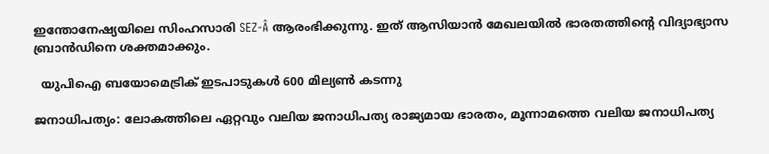ഇന്തോനേഷ്യയിലെ സിംഹസാരി SEZ-Â ആരംഭിക്കുന്നു. ഇത് ആസിയാന്‍ മേഖലയില്‍ ഭാരതത്തിന്റെ വിദ്യാഭ്യാസ ബ്രാന്‍ഡിനെ ശക്തമാക്കും.

  യുപിഐ ബയോമെട്രിക് ഇടപാടുകൾ 600 മില്യൺ കടന്നു

ജനാധിപത്യം: ലോകത്തിലെ ഏറ്റവും വലിയ ജനാധിപത്യ രാജ്യമായ ഭാരതം, മൂന്നാമത്തെ വലിയ ജനാധിപത്യ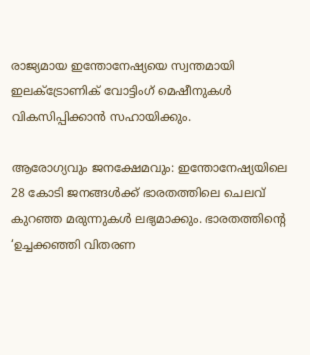രാജ്യമായ ഇന്തോനേഷ്യയെ സ്വന്തമായി ഇലക്ട്രോണിക് വോട്ടിംഗ് മെഷീനുകള്‍ വികസിപ്പിക്കാന്‍ സഹായിക്കും.

ആരോഗ്യവും ജനക്ഷേമവും: ഇന്തോനേഷ്യയിലെ 28 കോടി ജനങ്ങള്‍ക്ക് ഭാരതത്തിലെ ചെലവ് കുറഞ്ഞ മരുന്നുകള്‍ ലഭ്യമാക്കും. ഭാരതത്തിന്റെ ‘ഉച്ചക്കഞ്ഞി വിതരണ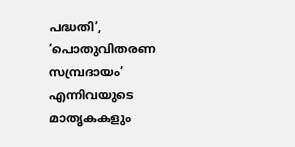പദ്ധതി’, ‘പൊതുവിതരണ സമ്പ്രദായം’ എന്നിവയുടെ മാതൃകകളും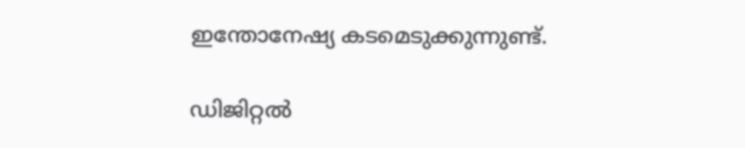ഇന്തോനേഷ്യ കടമെടുക്കുന്നുണ്ട്.

ഡിജിറ്റല്‍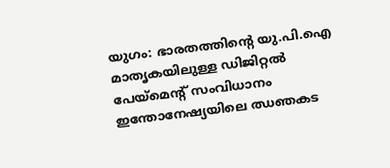യുഗം: ഭാരതത്തിന്റെ യു.പി.ഐ മാതൃകയിലുള്ള ഡിജിറ്റല്‍ പേയ്‌മെന്റ് സംവിധാനം ഇന്തോനേഷ്യയിലെ ഝഞകട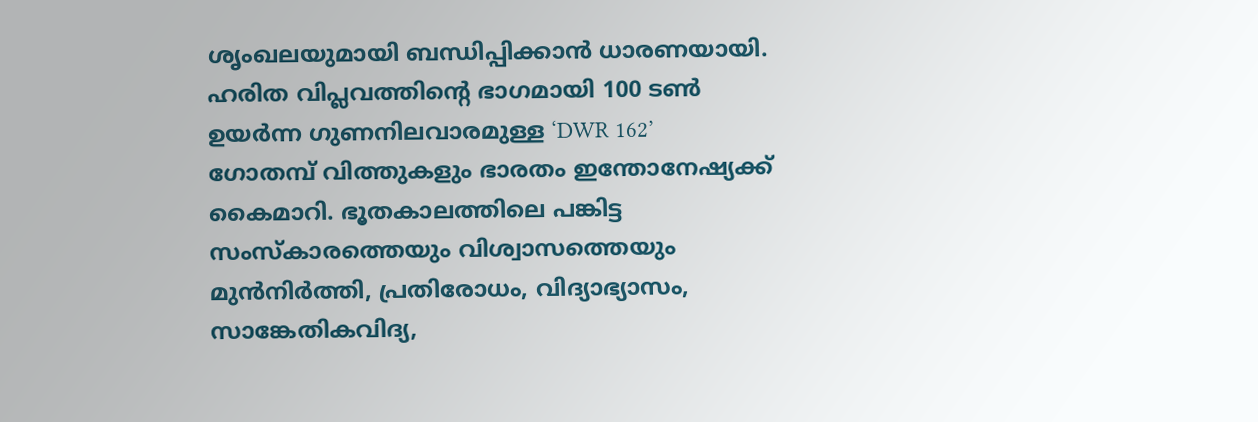ശൃംഖലയുമായി ബന്ധിപ്പിക്കാന്‍ ധാരണയായി. ഹരിത വിപ്ലവത്തിന്റെ ഭാഗമായി 100 ടണ്‍ ഉയര്‍ന്ന ഗുണനിലവാരമുള്ള ‘DWR 162’ ഗോതമ്പ് വിത്തുകളും ഭാരതം ഇന്തോനേഷ്യക്ക് കൈമാറി. ഭൂതകാലത്തിലെ പങ്കിട്ട സംസ്‌കാരത്തെയും വിശ്വാസത്തെയും മുന്‍നിര്‍ത്തി, പ്രതിരോധം, വിദ്യാഭ്യാസം, സാങ്കേതികവിദ്യ,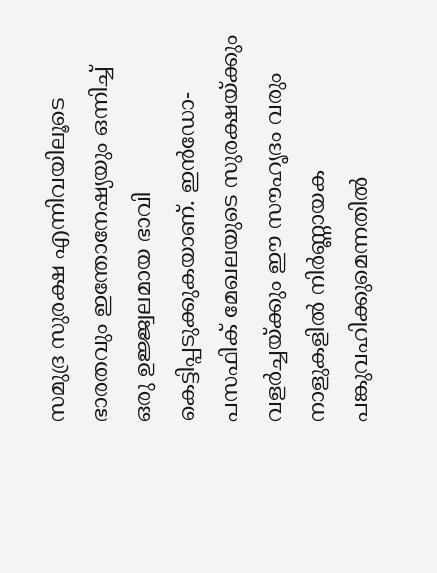സമുദ്ര സുരക്ഷ എന്നിവയിലൂടെ ഭാരതവും ഇന്തോനേഷ്യയും ഒന്നിച്ച് ഒരു ഉജ്ജ്വലമായ ഭാവി കെട്ടിപ്പടുക്കുകയാണ്. ഇന്‍ഡോ-പസഫിക് മേഖലയുടെ സുരക്ഷയ്ക്കും വളര്‍ച്ചയ്ക്കും ഈ സൗഹൃദം വരും നാളുകളില്‍ നിര്‍ണ്ണായക പങ്കുവഹിക്കുമെന്നതില്‍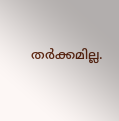തര്‍ക്കമില്ല.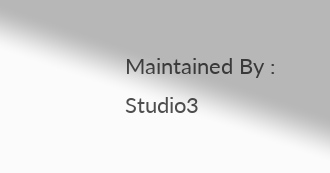Maintained By : Studio3